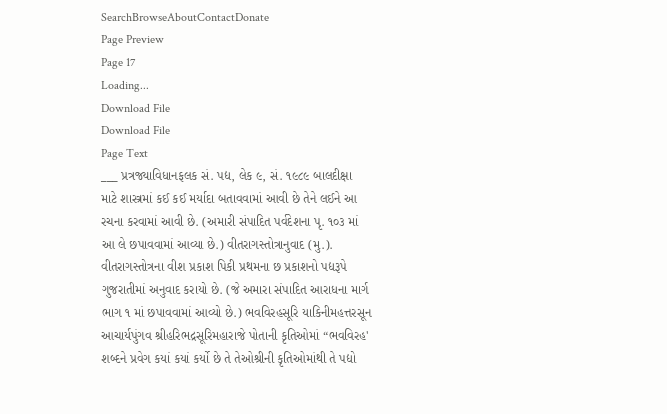SearchBrowseAboutContactDonate
Page Preview
Page 17
Loading...
Download File
Download File
Page Text
___ પ્રત્રજ્યાવિધાનફલક સં. પદ્ય, લેક ૯, સં. ૧૯૮૯ બાલદીક્ષા માટે શાસ્ત્રમાં કઈ કઈ મર્યાદા બતાવવામાં આવી છે તેને લઈને આ રચના કરવામાં આવી છે. (અમારી સંપાદિત પર્વદેશના પૃ. ૧૦૩ માં આ લે છપાવવામાં આવ્યા છે.) વીતરાગસ્તોત્રાનુવાદ (મુ.). વીતરાગસ્તોત્રના વીશ પ્રકાશ પિકી પ્રથમના છ પ્રકાશનો પદ્યરૂપે ગુજરાતીમાં અનુવાદ કરાયો છે. (જે અમારા સંપાદિત આરાધના માર્ગ ભાગ ૧ માં છપાવવામાં આવ્યો છે.) ભવવિરહસૂરિ યાકિનીમહત્તરસૂન આચાર્યપુંગવ શ્રીહરિભદ્રસૂરિમહારાજે પોતાની કૃતિઓમાં “ભવવિરહ' શબ્દને પ્રવેગ કયાં કયાં કર્યો છે તે તેઓશ્રીની કૃતિઓમાંથી તે પદ્યો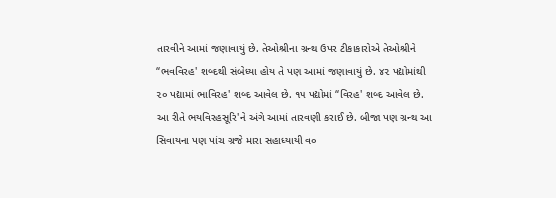તારવીને આમાં જણાવાયું છે. તેઓશ્રીના ગ્રન્થ ઉપર ટીકાકારોએ તેઓશ્રીને “ભવવિરહ' શબ્દથી સંબેધ્યા હોય તે પણ આમાં જણાવાયું છે. ૪૨ પદ્યોમાંથી ૨૦ પદ્યામાં ભાવિરહ' શબ્દ આવેલ છે. ૧૫ પદ્યોમાં “વિરહ' શબ્દ આવેલ છે. આ રીતે ભયવિરહસૂરિ'ને અંગે આમાં તારવણી કરાઈ છે. બીજા પણ ગ્રન્થ આ સિવાયના પણ પાંચ ગ્રજે મારા સહાધ્યાયી વ૦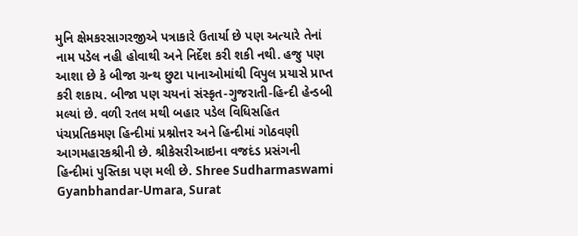મુનિ ક્ષેમકરસાગરજીએ પત્રાકારે ઉતાર્યા છે પણ અત્યારે તેનાં નામ પડેલ નહી હોવાથી અને નિર્દેશ કરી શકી નથી. હજુ પણ આશા છે કે બીજા ગ્રન્થ છુટા પાનાઓમાંથી વિપુલ પ્રયાસે પ્રાપ્ત કરી શકાય. બીજા પણ ચયનાં સંસ્કૃત-ગુજરાતી-હિન્દી હેન્ડબી મલ્યાં છે. વળી રતલ મથી બહાર પડેલ વિધિસહિત પંચપ્રતિકમણ હિન્દીમાં પ્રશ્નોત્તર અને હિન્દીમાં ગોઠવણી આગમહારકશ્રીની છે. શ્રીકેસરીઆઇના વજદંડ પ્રસંગની હિન્દીમાં પુસ્તિકા પણ મલી છે. Shree Sudharmaswami Gyanbhandar-Umara, Surat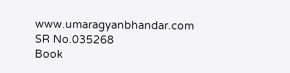www.umaragyanbhandar.com
SR No.035268
Book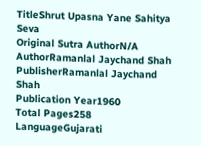TitleShrut Upasna Yane Sahitya Seva
Original Sutra AuthorN/A
AuthorRamanlal Jaychand Shah
PublisherRamanlal Jaychand Shah
Publication Year1960
Total Pages258
LanguageGujarati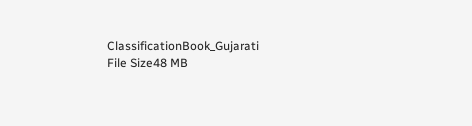ClassificationBook_Gujarati
File Size48 MB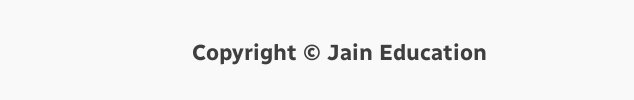Copyright © Jain Education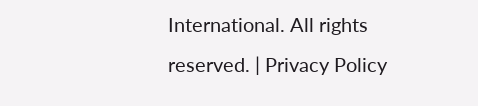International. All rights reserved. | Privacy Policy